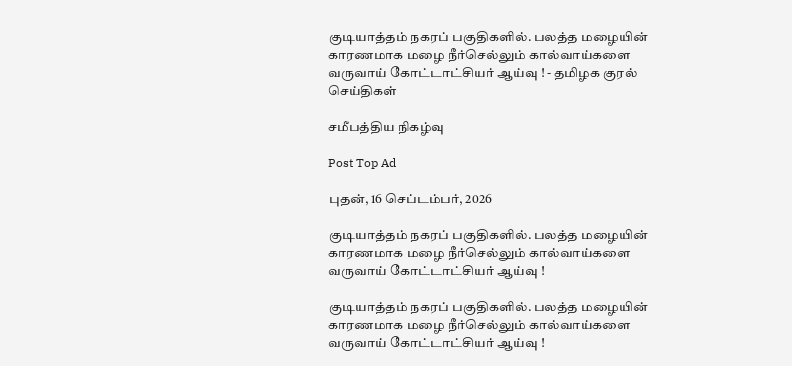குடியாத்தம் நகரப் பகுதிகளில். பலத்த மழையின் காரணமாக மழை நீர்செல்லும் கால்வாய்களை வருவாய் கோட்டாட்சியர் ஆய்வு ! - தமிழக குரல் செய்திகள்

சமீபத்திய நிகழ்வு

Post Top Ad

புதன், 16 செப்டம்பர், 2026

குடியாத்தம் நகரப் பகுதிகளில். பலத்த மழையின் காரணமாக மழை நீர்செல்லும் கால்வாய்களை வருவாய் கோட்டாட்சியர் ஆய்வு !

குடியாத்தம் நகரப் பகுதிகளில். பலத்த மழையின் காரணமாக மழை நீர்செல்லும் கால்வாய்களை வருவாய் கோட்டாட்சியர் ஆய்வு !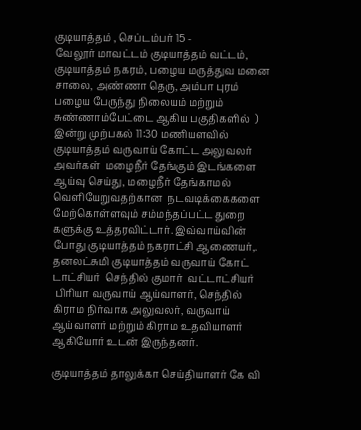குடியாத்தம் , செப்டம்பர் 15 -
வேலூர் மாவட்டம் குடியாத்தம் வட்டம்,
குடியாத்தம் நகரம், பழைய மருத்துவ மனை சாலை, அண்ணா தெரு, அம்பா புரம் பழைய பேருந்து நிலையம் மற்றும் சுண்ணாம்பேட்டை ஆகிய பகுதிகளில்  ) இன்று முற்பகல் 11:30 மணியளவில் குடியாத்தம் வருவாய் கோட்ட அலுவலர் அவர்கள்  மழைநீர் தேங்கும் இடங்களை ஆய்வு செய்து, மழைநீர் தேங்காமல் வெளியேறுவதற்கான  நடவடிக்கைகளை மேற்கொள்ளவும் சம்மந்தப்பட்ட துறை களுக்கு உத்தரவிட்டார். இவ்வாய்வின் போது குடியாத்தம் நகராட்சி ஆணையர்,. தனலட்சுமி குடியாத்தம் வருவாய் கோட் டாட்சியர்  செந்தில் குமார்  வட்டாட்சியர்
 பிரியா வருவாய் ஆய்வாளர், செந்தில் கிராம நிர்வாக அலுவலர், வருவாய் ஆய்வாளர் மற்றும் கிராம உதவியாளர் ஆகியோர் உடன் இருந்தனர்.

குடியாத்தம் தாலுக்கா செய்தியாளர் கே வி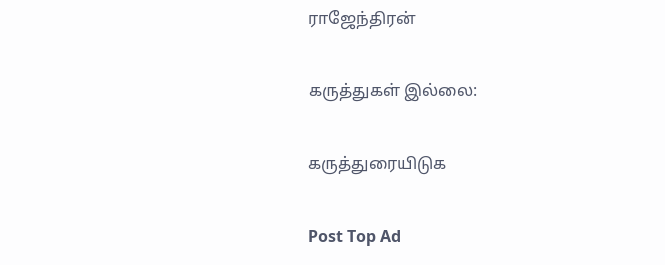ராஜேந்திரன்

கருத்துகள் இல்லை:

கருத்துரையிடுக

Post Top Ad